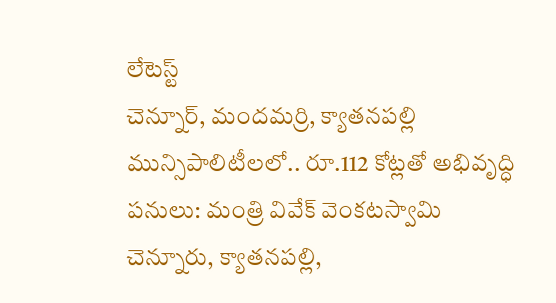లేటెస్ట్
చెన్నూర్, మందమర్రి, క్యాతనపల్లి మున్సిపాలిటీలలో.. రూ.112 కోట్లతో అభివృద్ధి పనులు: మంత్రి వివేక్ వెంకటస్వామి
చెన్నూరు, క్యాతనపల్లి,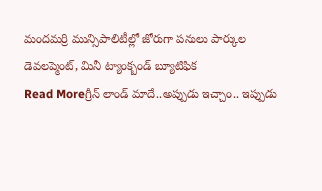మందమర్రి మున్సిపాలిటీల్లో జోరుగా పనులు పార్కుల డెవలప్మెంట్, మినీ ట్యాంక్బండ్ బ్యూటిఫిక
Read Moreగ్రీన్ లాండ్ మాదే..అప్పుడు ఇచ్చాం.. ఇప్పుడు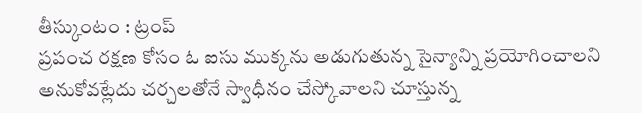తీస్కుంటం : ట్రంప్
ప్రపంచ రక్షణ కోసం ఓ ఐసు ముక్కను అడుగుతున్న సైన్యాన్ని ప్రయోగించాలని అనుకోవట్లేదు చర్చలతోనే స్వాధీనం చేస్కోవాలని చూస్తున్న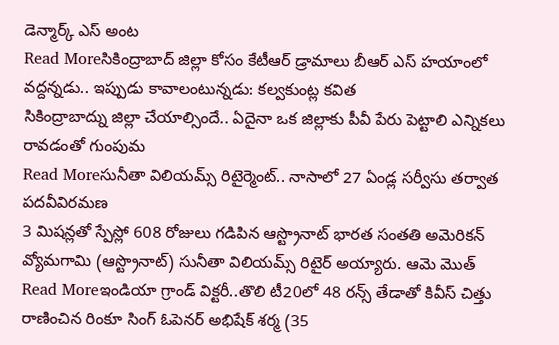డెన్మార్క్ ఎస్ అంట
Read Moreసికింద్రాబాద్ జిల్లా కోసం కేటీఆర్ డ్రామాలు బీఆర్ ఎస్ హయాంలో వద్దన్నడు.. ఇప్పుడు కావాలంటున్నడు: కల్వకుంట్ల కవిత
సికింద్రాబాద్ను జిల్లా చేయాల్సిందే.. ఏదైనా ఒక జిల్లాకు పీవీ పేరు పెట్టాలి ఎన్నికలు రావడంతో గుంపుమ
Read Moreసునీతా విలియమ్స్ రిటైర్మెంట్.. నాసాలో 27 ఏండ్ల సర్వీసు తర్వాత పదవీవిరమణ
3 మిషన్లతో స్పేస్లో 608 రోజులు గడిపిన ఆస్ట్రొనాట్ భారత సంతతి అమెరికన్ వ్యోమగామి (ఆస్ట్రొనాట్) సునీతా విలియమ్స్ రిటైర్ అయ్యారు. ఆమె మొత్
Read Moreఇండియా గ్రాండ్ విక్టరీ..తొలి టీ20లో 48 రన్స్ తేడాతో కివీస్ చిత్తు
రాణించిన రింకూ సింగ్ ఓపెనర్ అభిషేక్ శర్మ (35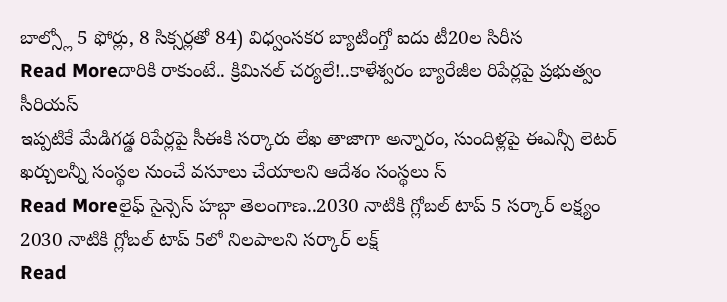బాల్స్లో 5 ఫోర్లు, 8 సిక్సర్లతో 84) విధ్వంసకర బ్యాటింగ్తో ఐదు టీ20ల సిరీస
Read Moreదారికి రాకుంటే.. క్రిమినల్ చర్యలే!..కాళేశ్వరం బ్యారేజీల రిపేర్లపై ప్రభుత్వం సీరియస్
ఇప్పటికే మేడిగడ్డ రిపేర్లపై సీఈకి సర్కారు లేఖ తాజాగా అన్నారం, సుందిళ్లపై ఈఎన్సీ లెటర్ ఖర్చులన్నీ సంస్థల నుంచే వసూలు చేయాలని ఆదేశం సంస్థలు స్
Read Moreలైఫ్ సైన్సెస్ హబ్గా తెలంగాణ..2030 నాటికి గ్లోబల్ టాప్ 5 సర్కార్ లక్ష్యం
2030 నాటికి గ్లోబల్ టాప్ 5లో నిలపాలని సర్కార్ లక్ష్
Read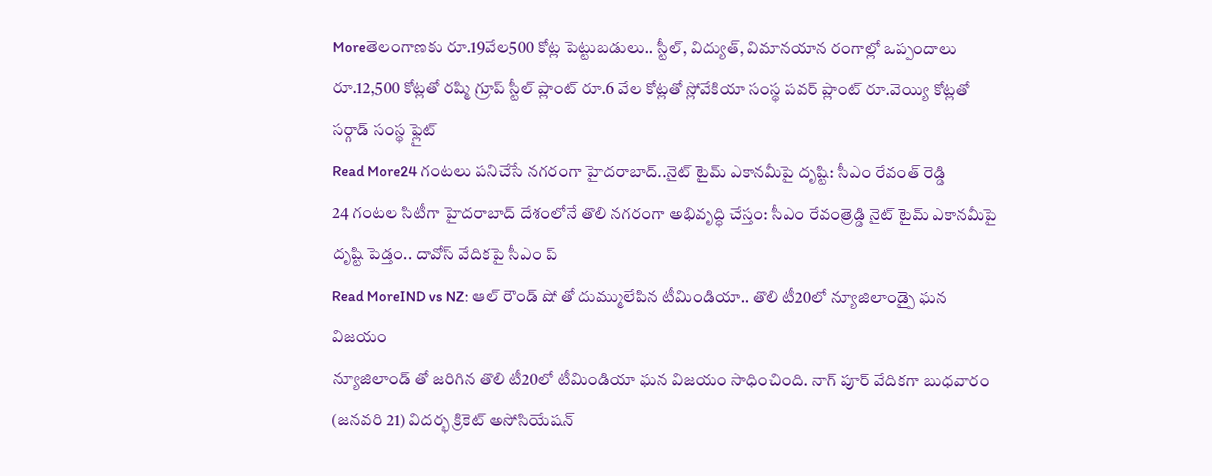Moreతెలంగాణకు రూ.19వేల500 కోట్ల పెట్టుబడులు.. స్టీల్, విద్యుత్, విమానయాన రంగాల్లో ఒప్పందాలు
రూ.12,500 కోట్లతో రష్మి గ్రూప్ స్టీల్ ప్లాంట్ రూ.6 వేల కోట్లతో స్లోవేకియా సంస్థ పవర్ ప్లాంట్ రూ.వెయ్యి కోట్లతో సర్గాడ్ సంస్థ ఫ్లైట్
Read More24 గంటలు పనిచేసే నగరంగా హైదరాబాద్..నైట్ టైమ్ ఎకానమీపై దృష్టి: సీఎం రేవంత్ రెడ్డి
24 గంటల సిటీగా హైదరాబాద్ దేశంలోనే తొలి నగరంగా అభివృద్ధి చేస్తం: సీఎం రేవంత్రెడ్డి నైట్ టైమ్ ఎకానమీపై దృష్టి పెడ్తం.. దావోస్ వేదికపై సీఎం ప్
Read MoreIND vs NZ: ఆల్ రౌండ్ షో తో దుమ్ములేపిన టీమిండియా.. తొలి టీ20లో న్యూజిలాండ్పై ఘన విజయం
న్యూజిలాండ్ తో జరిగిన తొలి టీ20లో టీమిండియా ఘన విజయం సాధించింది. నాగ్ పూర్ వేదికగా బుధవారం (జనవరి 21) విదర్భ క్రికెట్ అసోసియేషన్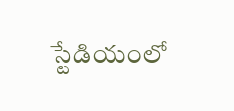స్టేడియంలో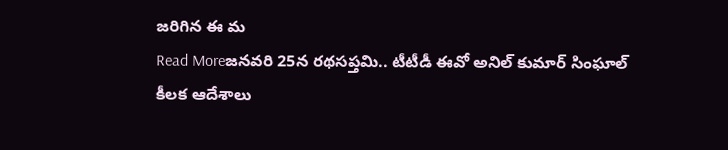జరిగిన ఈ మ
Read Moreజనవరి 25న రథసప్తమి.. టీటీడీ ఈవో అనిల్ కుమార్ సింఘాల్ కీలక ఆదేశాలు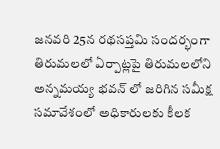జనవరి 25న రథసప్తమి సందర్భంగా తిరుమలలో ఏర్పాట్లపై తిరుమలలోని అన్నమయ్య భవన్ లో జరిగిన సమీక్ష సమావేశంలో అధికారులకు కీలక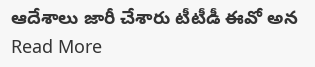ఆదేశాలు జారీ చేశారు టీటీడీ ఈవో అన
Read More